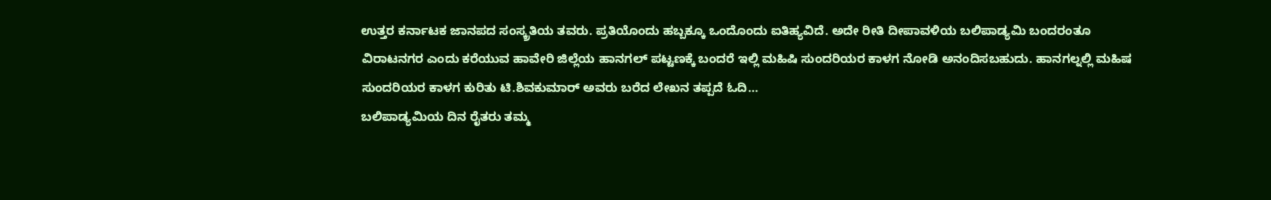ಉತ್ತರ ಕರ್ನಾಟಕ ಜಾನಪದ ಸಂಸ್ಕ್ರತಿಯ ತವರು. ಪ್ರತಿಯೊಂದು ಹಬ್ಬಕ್ಕೂ ಒಂದೊಂದು ಐತಿಹ್ಯವಿದೆ. ಅದೇ ರೀತಿ ದೀಪಾವಳಿಯ ಬಲಿಪಾಡ್ಯಮಿ ಬಂದರಂತೂ ವಿರಾಟನಗರ ಎಂದು ಕರೆಯುವ ಹಾವೇರಿ ಜಿಲ್ಲೆಯ ಹಾನಗಲ್ ಪಟ್ಟಣಕ್ಕೆ ಬಂದರೆ ಇಲ್ಲಿ ಮಹಿಷಿ ಸುಂದರಿಯರ ಕಾಳಗ ನೋಡಿ ಅನಂದಿಸಬಹುದು. ಹಾನಗಲ್ನಲ್ಲಿ ಮಹಿಷ ಸುಂದರಿಯರ ಕಾಳಗ ಕುರಿತು ಟಿ.ಶಿವಕುಮಾರ್ ಅವರು ಬರೆದ ಲೇಖನ ತಪ್ಪದೆ ಓದಿ…
ಬಲಿಪಾಡ್ಯಮಿಯ ದಿನ ರೈತರು ತಮ್ಮ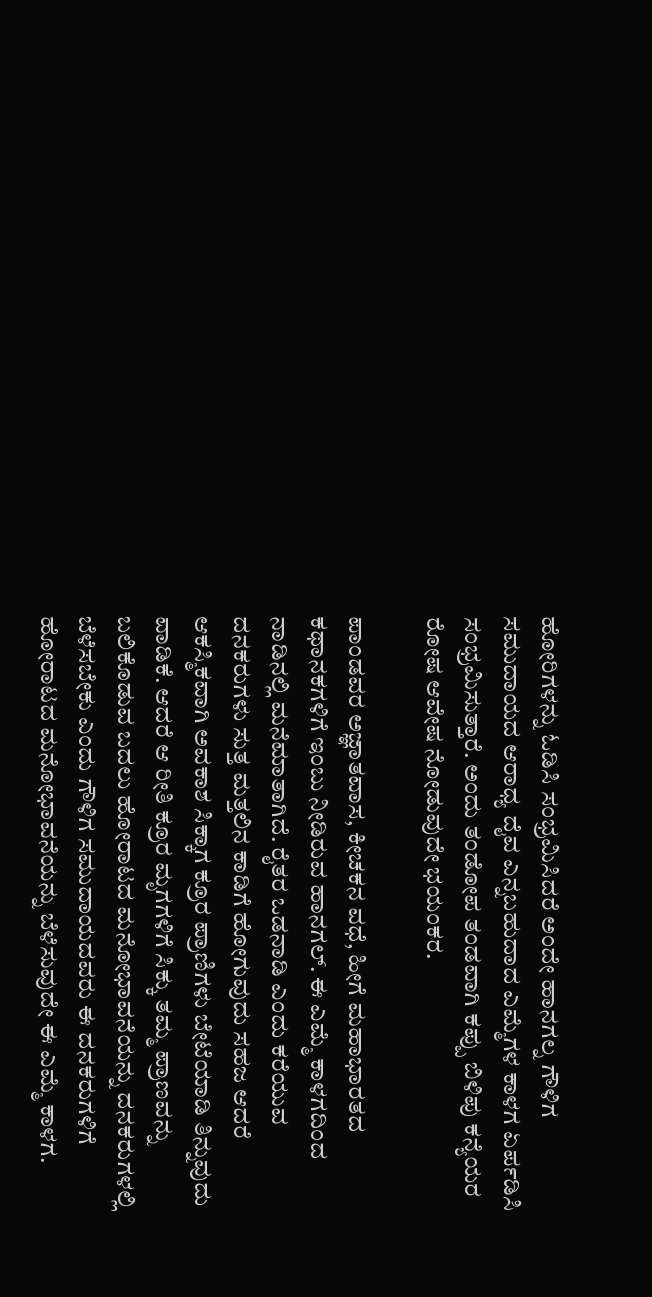ಹೋರಿಗಳನ್ನು ಓಡಿಸಿ ಸಂಭ್ರಮಿಸಿದರೆ ಅಂದೇ ಹಾನಗಲ್ನ ಗೌಳಿಗ ಸಮುದಾಯದ ಆರಾಧ್ಯ ದೈವ ಎನ್ನಬಹುದಾದ ಎಮ್ಮೆಗಳ ಕಾಳಗ ಏರ್ಪಡಿಸಿ ಸಂಭ್ರಮಿಸುತ್ತಾರೆ. ಅಂದು ತಂಡೋಪ ತಂಡವಾಗಿ ಕಪ್ಪು ಬಿಳಿಪು ಕನ್ಯೆಯರ ರೋಷ ಆವೇಷ ನೋಡುವುದೇ ಭಯಂಕರ.

ಪಾಂಡವರ ಅಜ್ಞಾತವಾಸ, ಕೀಚಕನ ವಧೆ, ಹೀಗೆ ಮಹಾಭಾರತದ ಕಥಾನಕಗಳಿಗೆ ಇಂಬು ನೀಡಿರುವ ಹಾನಗಲ್. ಈ ಎಮ್ಮೆ ಕಾಳಗದಿಂದ ನಾಡಿನಲ್ಲಿ ಮನೆಮಾತಾಗಿದೆ. ರೈತರ ಒಡನಾಡಿ ಎಂದು ಕರೆಯುವ ದನಕರುಗಳು ಸುತ್ತ ಮತ್ತಲಿನ ಕಾಡಿಗೆ ಹೋಗುವುದು ಸಹಜ ಆದರೆ ಆಕಸ್ಮಿಕವಾಗಿ ಅವಕಾಶ ಸಿಕ್ಕಾಗ ಕ್ರೂರ ಪ್ರಾಣಿಗಳು ಬೇಟೆಯಾಡಿ ತಿನ್ನುವುದು ವಾಡಿಕೆ. ಆದರೆ ಆ ರೀತಿ ಕ್ರೂರ ಮೃಗಗಳಿಗೆ ಸಿಕ್ಕು ತಮ್ಮ ಪ್ರಾಣವನ್ನು ಬಲಿಕೊಡುವ ಬದಲು ಹೋರಾಟದ ಮನೋಭಾವನೆಯನ್ನು ದನಕರುಗಳಲ್ಲಿ ಬೆಳೆಸಬೇಕು ಎಂದು ಗೌಳಿಗ ಸಮುದಾಯದವರು ಈ ದನಕರುಗಳಿಗೆ ಹೋರಾಟದ ಮನೋಭಾವನೆಯನ್ನು ಬೆಳೆಸುವುದೇ ಈ ಎಮ್ಮೆ ಕಾಳಗ.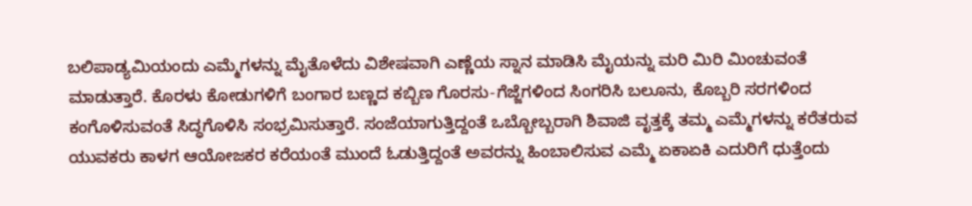ಬಲಿಪಾಡ್ಯಮಿಯಂದು ಎಮ್ಮೆಗಳನ್ನು ಮೈತೊಳೆದು ವಿಶೇಷವಾಗಿ ಎಣ್ಣೆಯ ಸ್ನಾನ ಮಾಡಿಸಿ ಮೈಯನ್ನು ಮರಿ ಮಿರಿ ಮಿಂಚುವಂತೆ ಮಾಡುತ್ತಾರೆ. ಕೊರಳು ಕೋಡುಗಳಿಗೆ ಬಂಗಾರ ಬಣ್ಣದ ಕಬ್ಬಿಣ ಗೊರಸು-ಗೆಜ್ಜೆಗಳಿಂದ ಸಿಂಗರಿಸಿ ಬಲೂನು, ಕೊಬ್ಬರಿ ಸರಗಳಿಂದ ಕಂಗೊಳಿಸುವಂತೆ ಸಿದ್ಧಗೊಳಿಸಿ ಸಂಭ್ರಮಿಸುತ್ತಾರೆ. ಸಂಜೆಯಾಗುತ್ತಿದ್ದಂತೆ ಒಬ್ಬೋಬ್ಬರಾಗಿ ಶಿವಾಜಿ ವೃತ್ತಕ್ಕೆ ತಮ್ಮ ಎಮ್ಮೆಗಳನ್ನು ಕರೆತರುವ ಯುವಕರು ಕಾಳಗ ಆಯೋಜಕರ ಕರೆಯಂತೆ ಮುಂದೆ ಓಡುತ್ತಿದ್ದಂತೆ ಅವರನ್ನು ಹಿಂಬಾಲಿಸುವ ಎಮ್ಮೆ ಏಕಾಏಕಿ ಎದುರಿಗೆ ಧುತ್ತೆಂದು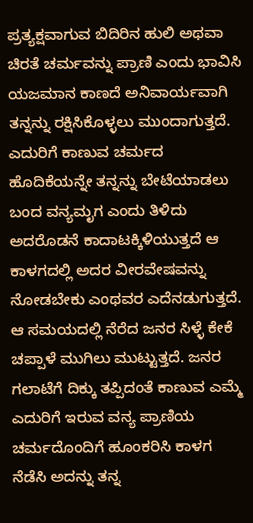ಪ್ರತ್ಯಕ್ಷವಾಗುವ ಬಿದಿರಿನ ಹುಲಿ ಅಥವಾ ಚಿರತೆ ಚರ್ಮವನ್ನು ಪ್ರಾಣಿ ಎಂದು ಭಾವಿಸಿ ಯಜಮಾನ ಕಾಣದೆ ಅನಿವಾರ್ಯವಾಗಿ ತನ್ನನ್ನು ರಕ್ಷಿಸಿಕೊಳ್ಳಲು ಮುಂದಾಗುತ್ತದೆ. ಎದುರಿಗೆ ಕಾಣುವ ಚರ್ಮದ ಹೊದಿಕೆಯನ್ನೇ ತನ್ನನ್ನು ಬೇಟೆಯಾಡಲು ಬಂದ ವನ್ಯಮೃಗ ಎಂದು ತಿಳಿದು ಅದರೊಡನೆ ಕಾದಾಟಕ್ಕಿಳಿಯುತ್ತದೆ ಆ ಕಾಳಗದಲ್ಲಿ ಅದರ ವೀರವೇಷವನ್ನು ನೋಡಬೇಕು ಎಂಥವರ ಎದೆನಡುಗುತ್ತದೆ. ಆ ಸಮಯದಲ್ಲಿ ನೆರೆದ ಜನರ ಸಿಳ್ಳೆ ಕೇಕೆ ಚಪ್ಪಾಳೆ ಮುಗಿಲು ಮುಟ್ಟುತ್ತದೆ. ಜನರ ಗಲಾಟೆಗೆ ದಿಕ್ಕು ತಪ್ಪಿದಂತೆ ಕಾಣುವ ಎಮ್ಮೆ ಎದುರಿಗೆ ಇರುವ ವನ್ಯ ಪ್ರಾಣಿಯ ಚರ್ಮದೊಂದಿಗೆ ಹೂಂಕರಿಸಿ ಕಾಳಗ ನೆಡೆಸಿ ಅದನ್ನು ತನ್ನ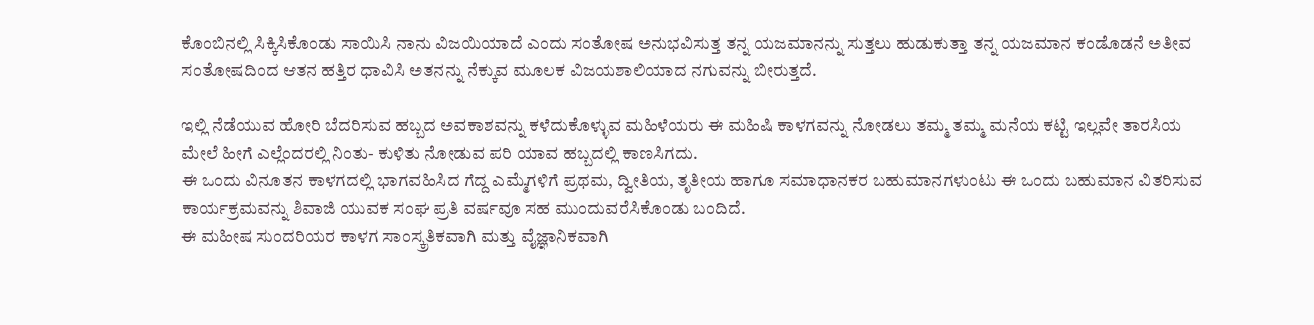ಕೊಂಬಿನಲ್ಲಿ ಸಿಕ್ಕಿಸಿಕೊಂಡು ಸಾಯಿಸಿ ನಾನು ವಿಜಯಿಯಾದೆ ಎಂದು ಸಂತೋಷ ಅನುಭವಿಸುತ್ತ ತನ್ನ ಯಜಮಾನನ್ನು ಸುತ್ತಲು ಹುಡುಕುತ್ತಾ ತನ್ನ ಯಜಮಾನ ಕಂಡೊಡನೆ ಅತೀವ ಸಂತೋಷದಿಂದ ಆತನ ಹತ್ತಿರ ಧಾವಿಸಿ ಅತನನ್ನು ನೆಕ್ಕುವ ಮೂಲಕ ವಿಜಯಶಾಲಿಯಾದ ನಗುವನ್ನು ಬೀರುತ್ತದೆ.

ಇಲ್ಲಿ ನೆಡೆಯುವ ಹೋರಿ ಬೆದರಿಸುವ ಹಬ್ಬದ ಅವಕಾಶವನ್ನು ಕಳೆದುಕೊಳ್ಳುವ ಮಹಿಳೆಯರು ಈ ಮಹಿಷಿ ಕಾಳಗವನ್ನು ನೋಡಲು ತಮ್ಮ ತಮ್ಮ ಮನೆಯ ಕಟ್ಟಿ ಇಲ್ಲವೇ ತಾರಸಿಯ ಮೇಲೆ ಹೀಗೆ ಎಲ್ಲೆಂದರಲ್ಲಿ ನಿಂತು- ಕುಳಿತು ನೋಡುವ ಪರಿ ಯಾವ ಹಬ್ಬದಲ್ಲಿ ಕಾಣಸಿಗದು.
ಈ ಒಂದು ವಿನೂತನ ಕಾಳಗದಲ್ಲಿ ಭಾಗವಹಿಸಿದ ಗೆದ್ದ ಎಮ್ಮೆಗಳಿಗೆ ಪ್ರಥಮ, ದ್ವೀತಿಯ, ತೃತೀಯ ಹಾಗೂ ಸಮಾಧಾನಕರ ಬಹುಮಾನಗಳುಂಟು ಈ ಒಂದು ಬಹುಮಾನ ವಿತರಿಸುವ ಕಾರ್ಯಕ್ರಮವನ್ನು ಶಿವಾಜಿ ಯುವಕ ಸಂಘ ಪ್ರತಿ ವರ್ಷವೂ ಸಹ ಮುಂದುವರೆಸಿಕೊಂಡು ಬಂದಿದೆ.
ಈ ಮಹೀಷ ಸುಂದರಿಯರ ಕಾಳಗ ಸಾಂಸ್ಕ್ರತಿಕವಾಗಿ ಮತ್ತು ವೈಜ್ಞಾನಿಕವಾಗಿ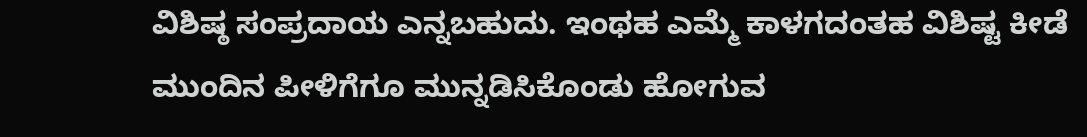ವಿಶಿಷ್ಠ ಸಂಪ್ರದಾಯ ಎನ್ನಬಹುದು. ಇಂಥಹ ಎಮ್ಮೆ ಕಾಳಗದಂತಹ ವಿಶಿಷ್ಟ ಕೀಡೆ ಮುಂದಿನ ಪೀಳಿಗೆಗೂ ಮುನ್ನಡಿಸಿಕೊಂಡು ಹೋಗುವ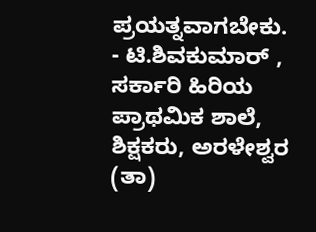ಪ್ರಯತ್ನವಾಗಬೇಕು.
- ಟಿ.ಶಿವಕುಮಾರ್ , ಸರ್ಕಾರಿ ಹಿರಿಯ ಪ್ರಾಥಮಿಕ ಶಾಲೆ, ಶಿಕ್ಷಕರು, ಅರಳೇಶ್ವರ (ತಾ)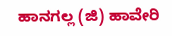ಹಾನಗಲ್ಲ (ಜಿ) ಹಾವೇರಿ